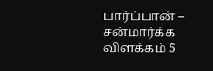பார்ப்பான் – சன்மார்க்க விளக்கம் 5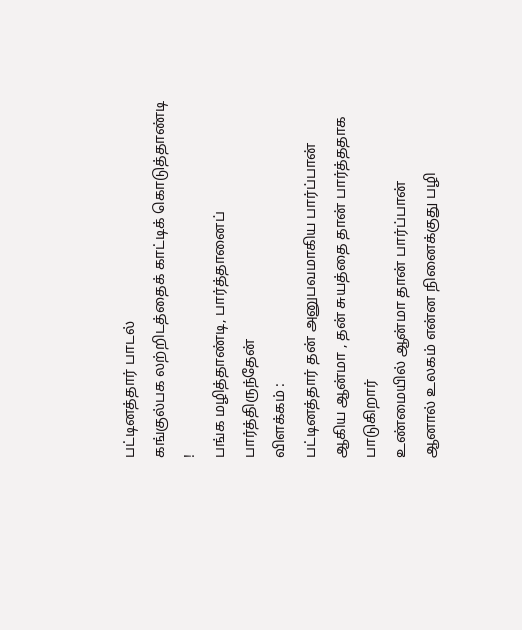பட்டினத்தார் பாடல்
கங்குல்பக லற்றிடத்தைக் காட்டிக் கொடுத்தாண்டி !
பங்க மழித்தாண்டி, பார்த்தானைப் பார்த்திருந்தேன்
விளக்கம் :
பட்டினத்தார் தன் அனுபவமாகிய பார்ப்பான் ஆகிய ஆன்மா , தன் சுயத்தை தான் பார்த்ததாக பாடுகிறார்
உண்மையில் ஆன்மா தான் பார்ப்பான்
ஆனால் உலகம் என்ன நினைக்குது பழி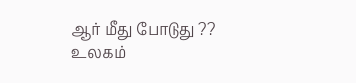ஆர் மீது போடுது ??
உலகம்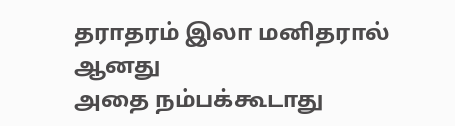தராதரம் இலா மனிதரால் ஆனது
அதை நம்பக்கூடாது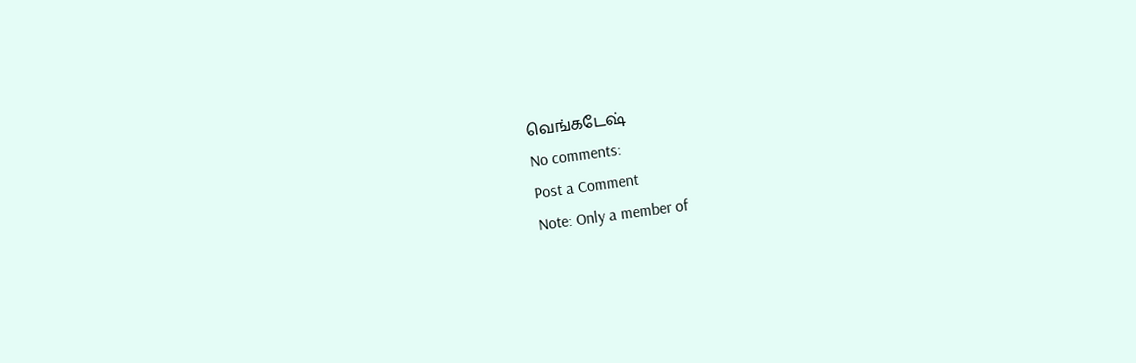வெங்கடேஷ்
No comments:
Post a Comment
Note: Only a member of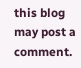this blog may post a comment.